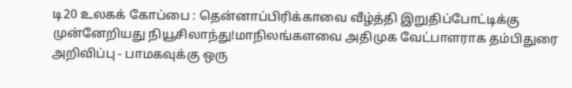டி20 உலகக் கோப்பை : தென்னாப்பிரிக்காவை வீழ்த்தி இறுதிப்போட்டிக்கு முன்னேறியது நியூசிலாந்து!மாநிலங்களவை அதிமுக வேட்பாளராக தம்பிதுரை அறிவிப்பு - பாமகவுக்கு ஒரு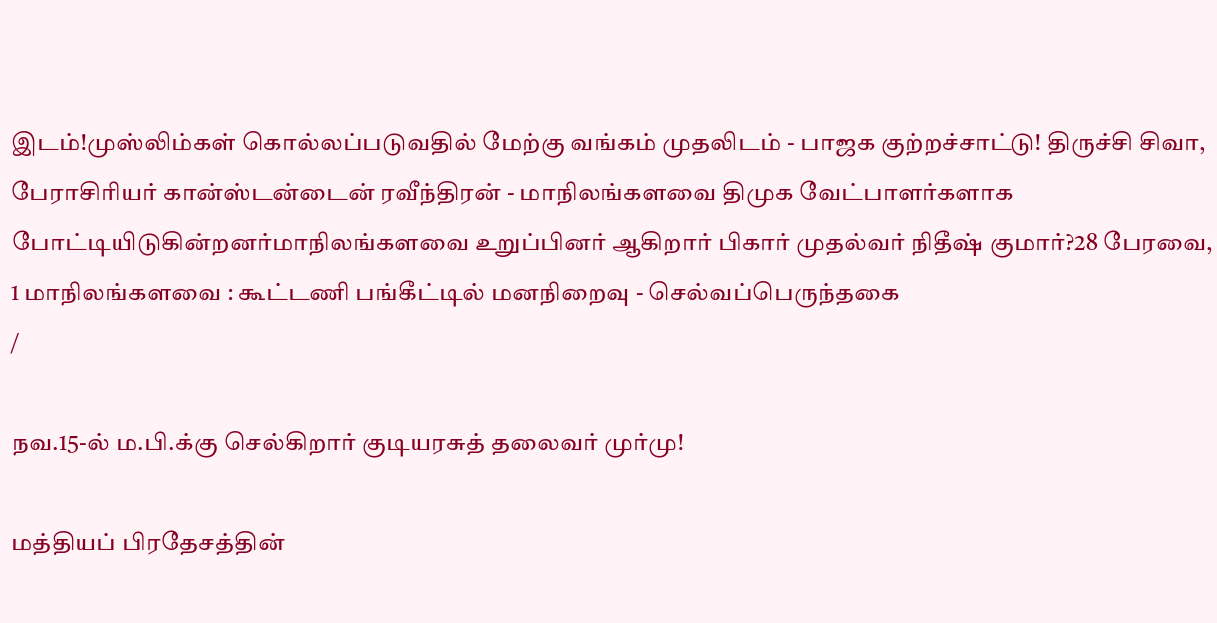இடம்!முஸ்லிம்கள் கொல்லப்படுவதில் மேற்கு வங்கம் முதலிடம் - பாஜக குற்றச்சாட்டு! திருச்சி சிவா, பேராசிரியர் கான்ஸ்டன்டைன் ரவீந்திரன் - மாநிலங்களவை திமுக வேட்பாளர்களாக போட்டியிடுகின்றனர்மாநிலங்களவை உறுப்பினர் ஆகிறார் பிகார் முதல்வர் நிதீஷ் குமார்?28 பேரவை, 1 மாநிலங்களவை : கூட்டணி பங்கீட்டில் மனநிறைவு - செல்வப்பெருந்தகை
/

நவ.15-ல் ம.பி.க்கு செல்கிறார் குடியரசுத் தலைவர் முர்மு!

மத்தியப் பிரதேசத்தின்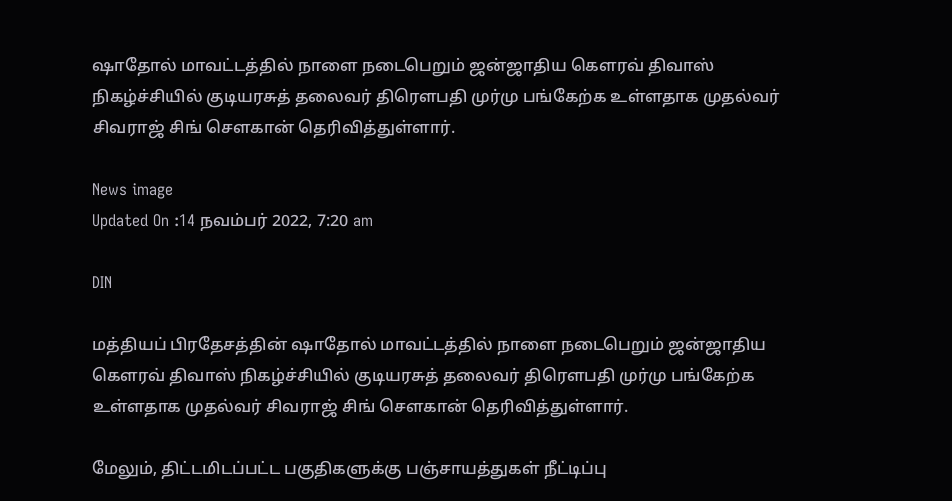ஷாதோல் மாவட்டத்தில் நாளை நடைபெறும் ஜன்ஜாதிய கௌரவ் திவாஸ் நிகழ்ச்சியில் குடியரசுத் தலைவர் திரௌபதி முர்மு பங்கேற்க உள்ளதாக முதல்வர் சிவராஜ் சிங் சௌகான் தெரிவித்துள்ளார்.

News image
Updated On :14 நவம்பர் 2022, 7:20 am

DIN

மத்தியப் பிரதேசத்தின் ஷாதோல் மாவட்டத்தில் நாளை நடைபெறும் ஜன்ஜாதிய கௌரவ் திவாஸ் நிகழ்ச்சியில் குடியரசுத் தலைவர் திரௌபதி முர்மு பங்கேற்க உள்ளதாக முதல்வர் சிவராஜ் சிங் சௌகான் தெரிவித்துள்ளார்.

மேலும், திட்டமிடப்பட்ட பகுதிகளுக்கு பஞ்சாயத்துகள் நீட்டிப்பு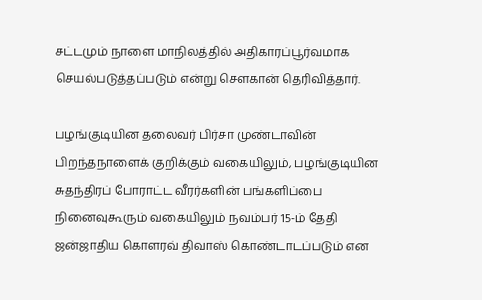சட்டமும் நாளை மாநிலத்தில் அதிகாரப்பூர்வமாக செயல்படுத்தப்படும் என்று சௌகான் தெரிவித்தார்.

பழங்குடியின தலைவர் பிர்சா முண்டாவின் பிறந்தநாளைக் குறிக்கும் வகையிலும், பழங்குடியின சுதந்திரப் போராட்ட வீரர்களின் பங்களிப்பை நினைவுகூரும் வகையிலும் நவம்பர் 15-ம் தேதி ஜன்ஜாதிய கொளரவ் திவாஸ் கொண்டாடப்படும் என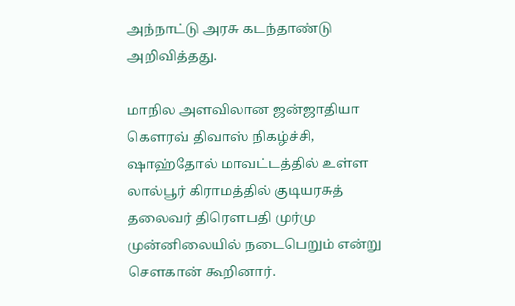அந்நாட்டு அரசு கடந்தாண்டு அறிவித்தது.

மாநில அளவிலான ஜன்ஜாதியா கௌரவ் திவாஸ் நிகழ்ச்சி, ஷாஹ்தோல் மாவட்டத்தில் உள்ள லால்பூர் கிராமத்தில் குடியரசுத் தலைவர் திரௌபதி முர்மு முன்னிலையில் நடைபெறும் என்று சௌகான் கூறினார்.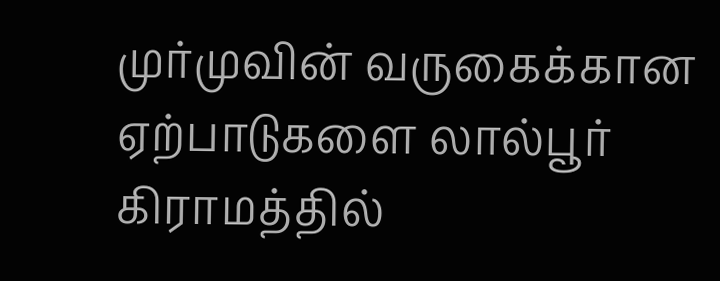முர்முவின் வருகைக்கான ஏற்பாடுகளை லால்பூர் கிராமத்தில்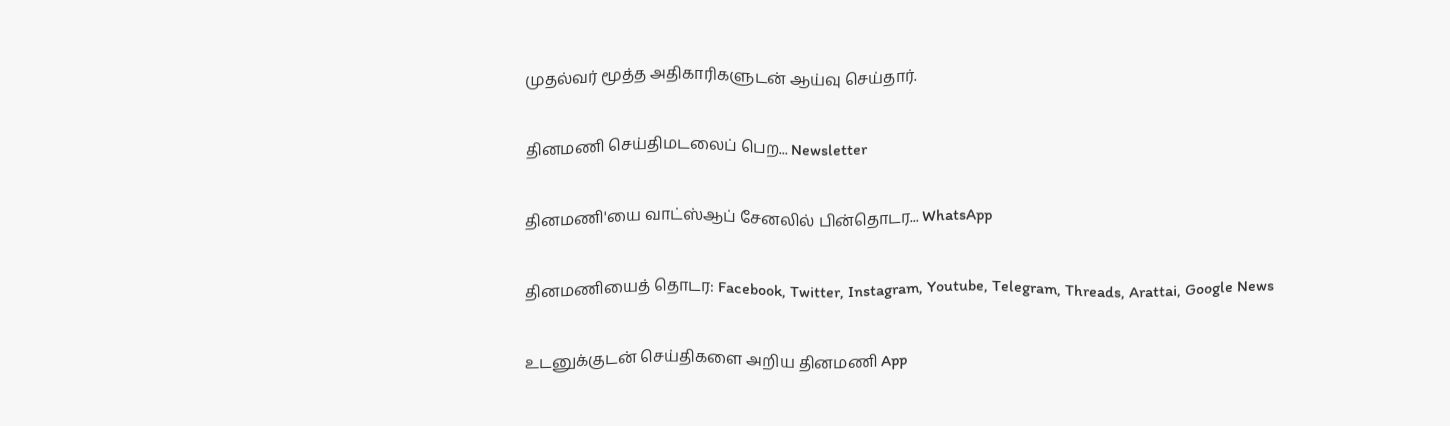முதல்வர் மூத்த அதிகாரிகளுடன் ஆய்வு செய்தார்.

தினமணி செய்திமடலைப் பெற... Newsletter

தினமணி'யை வாட்ஸ்ஆப் சேனலில் பின்தொடர... WhatsApp

தினமணியைத் தொடர: Facebook, Twitter, Instagram, Youtube, Telegram, Threads, Arattai, Google News

உடனுக்குடன் செய்திகளை அறிய தினமணி App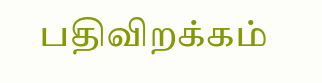பதிவிறக்கம்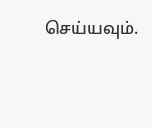செய்யவும்.